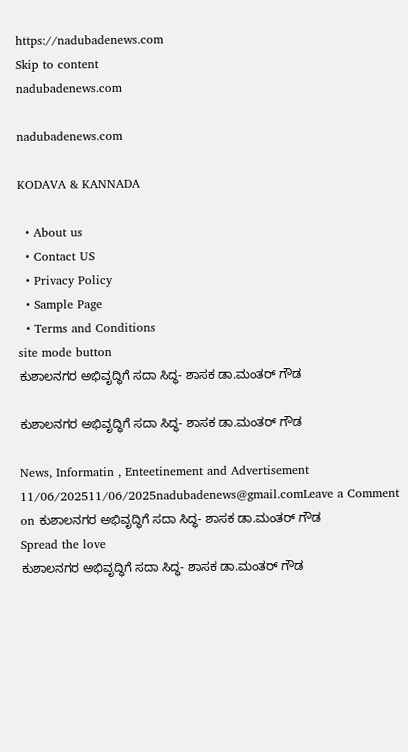https://nadubadenews.com
Skip to content
nadubadenews.com

nadubadenews.com

KODAVA & KANNADA

  • About us
  • Contact US
  • Privacy Policy
  • Sample Page
  • Terms and Conditions
site mode button
ಕುಶಾಲನಗರ ಅಭಿವೃದ್ಧಿಗೆ ಸದಾ ಸಿದ್ಧ- ಶಾಸಕ ಡಾ.ಮಂತರ್ ಗೌಡ

ಕುಶಾಲನಗರ ಅಭಿವೃದ್ಧಿಗೆ ಸದಾ ಸಿದ್ಧ- ಶಾಸಕ ಡಾ.ಮಂತರ್ ಗೌಡ

News, Informatin , Enteetinement and Advertisement
11/06/202511/06/2025nadubadenews@gmail.comLeave a Comment on ಕುಶಾಲನಗರ ಅಭಿವೃದ್ಧಿಗೆ ಸದಾ ಸಿದ್ಧ- ಶಾಸಕ ಡಾ.ಮಂತರ್ ಗೌಡ
Spread the love
ಕುಶಾಲನಗರ ಅಭಿವೃದ್ಧಿಗೆ ಸದಾ ಸಿದ್ಧ- ಶಾಸಕ ಡಾ.ಮಂತರ್ ಗೌಡ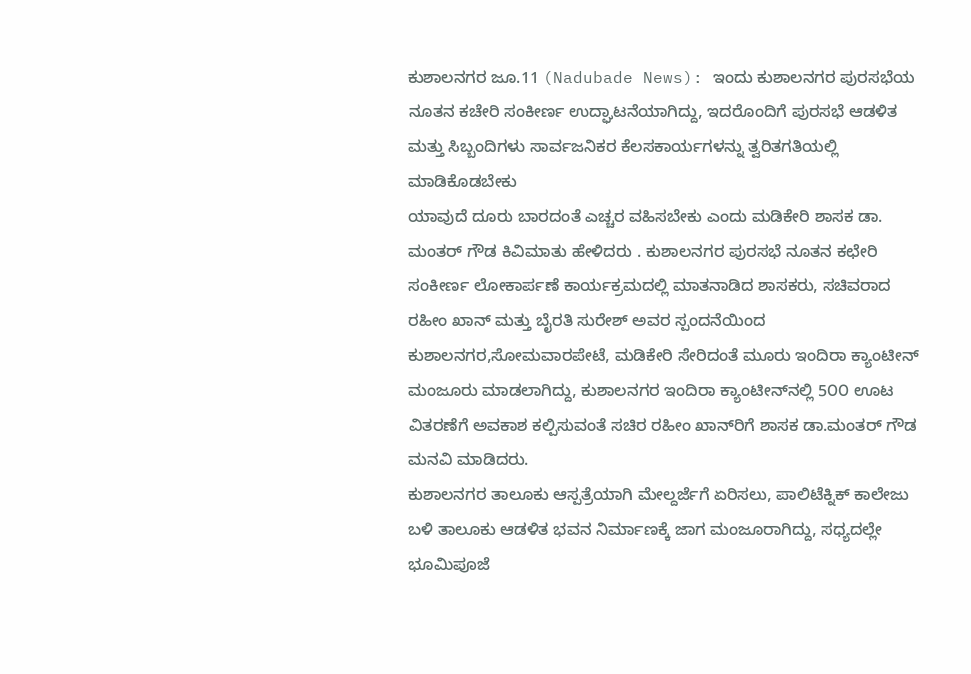ಕುಶಾಲನಗರ ಜೂ.11 (Nadubade News): ಇಂದು ಕುಶಾಲನಗರ ಪುರಸಭೆಯ ನೂತನ ಕಚೇರಿ ಸಂಕೀರ್ಣ ಉದ್ಘಾಟನೆಯಾಗಿದ್ದು, ಇದರೊಂದಿಗೆ ಪುರಸಭೆ ಆಡಳಿತ ಮತ್ತು ಸಿಬ್ಬಂದಿಗಳು ಸಾರ್ವಜನಿಕರ ಕೆಲಸಕಾರ್ಯಗಳನ್ನು ತ್ವರಿತಗತಿಯಲ್ಲಿ ಮಾಡಿಕೊಡಬೇಕು
ಯಾವುದೆ ದೂರು ಬಾರದಂತೆ ಎಚ್ಚರ ವಹಿಸಬೇಕು ಎಂದು ಮಡಿಕೇರಿ ಶಾಸಕ ಡಾ. ಮಂತರ್ ಗೌಡ ಕಿವಿಮಾತು ಹೇಳಿದರು . ಕುಶಾಲನಗರ ಪುರಸಭೆ ನೂತನ ಕಛೇರಿ ಸಂಕೀರ್ಣ ಲೋಕಾರ್ಪಣೆ ಕಾರ್ಯಕ್ರಮದಲ್ಲಿ ಮಾತನಾಡಿದ ಶಾಸಕರು, ಸಚಿವರಾದ ರಹೀಂ ಖಾನ್ ಮತ್ತು ಬೈರತಿ ಸುರೇಶ್ ಅವರ ಸ್ಪಂದನೆಯಿಂದ ಕುಶಾಲನಗರ,ಸೋಮವಾರಪೇಟೆ, ಮಡಿಕೇರಿ ಸೇರಿದಂತೆ ಮೂರು ಇಂದಿರಾ ಕ್ಯಾಂಟೀನ್ ಮಂಜೂರು ಮಾಡಲಾಗಿದ್ದು, ಕುಶಾಲನಗರ ಇಂದಿರಾ ಕ್ಯಾಂಟೀನ್‌ನಲ್ಲಿ 5೦೦ ಊಟ ವಿತರಣೆಗೆ ಅವಕಾಶ ಕಲ್ಪಿಸುವಂತೆ ಸಚಿರ ರಹೀಂ ಖಾನ್‌ರಿಗೆ ಶಾಸಕ ಡಾ.ಮಂತರ್ ಗೌಡ ಮನವಿ ಮಾಡಿದರು.
ಕುಶಾಲನಗರ ತಾಲೂಕು ಆಸ್ಪತ್ರೆಯಾಗಿ ಮೇಲ್ದರ್ಜೆಗೆ ಏರಿಸಲು, ಪಾಲಿಟೆಕ್ನಿಕ್ ಕಾಲೇಜು ಬಳಿ ತಾಲೂಕು ಆಡಳಿತ ಭವನ ನಿರ್ಮಾಣಕ್ಕೆ ಜಾಗ ಮಂಜೂರಾಗಿದ್ದು, ಸಧ್ಯದಲ್ಲೇ ಭೂಮಿಪೂಜೆ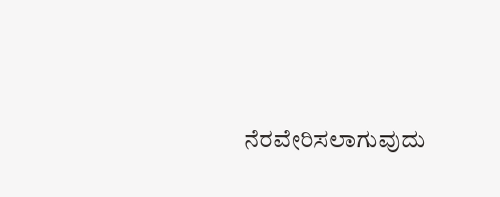ನೆರವೇರಿಸಲಾಗುವುದು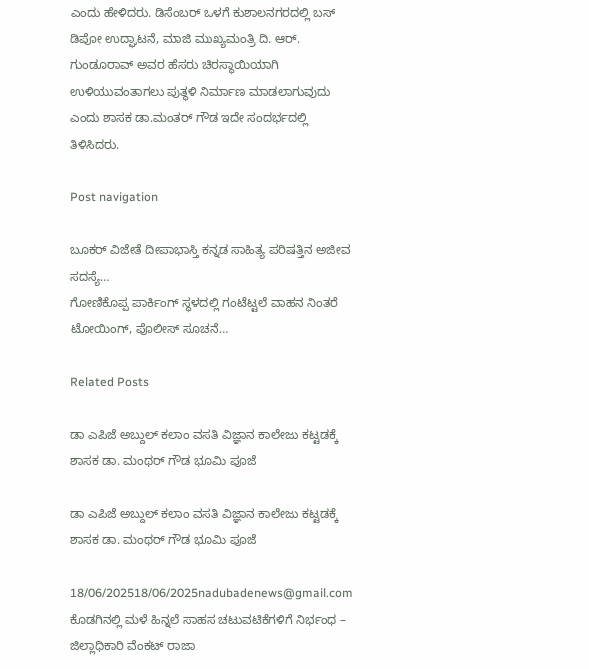ಎಂದು ಹೇಳಿದರು. ಡಿಸೆಂಬರ್ ಒಳಗೆ ಕುಶಾಲನಗರದಲ್ಲಿ ಬಸ್ ಡಿಪೋ ಉದ್ಘಾಟನೆ, ಮಾಜಿ ಮುಖ್ಯಮಂತ್ರಿ ದಿ. ಆರ್. ಗುಂಡೂರಾವ್ ಅವರ ಹೆಸರು ಚಿರಸ್ಥಾಯಿಯಾಗಿ ಉಳಿಯುವಂತಾಗಲು ಪುತ್ಥಳಿ ನಿರ್ಮಾಣ ಮಾಡಲಾಗುವುದು ಎಂದು ಶಾಸಕ ಡಾ.ಮಂತರ್ ಗೌಡ ಇದೇ ಸಂದರ್ಭದಲ್ಲಿ ತಿಳಿಸಿದರು.

Post navigation

ಬೂಕರ್‌ ವಿಜೇತೆ ದೀಪಾಭಾಸ್ತಿ ಕನ್ನಡ ಸಾಹಿತ್ಯ ಪರಿಷತ್ತಿನ ಅಜೀವ ಸದಸ್ಯೆ…
ಗೋಣಿಕೊಪ್ಪ ಪಾರ್ಕಿಂಗ್‌ ಸ್ಥಳದಲ್ಲಿ ಗಂಟೆಟ್ಟಲೆ ವಾಹನ ನಿಂತರೆ ಟೋಯಿಂಗ್‌, ಪೊಲೀಸ್‌ ಸೂಚನೆ…

Related Posts

ಡಾ ಎಪಿಜೆ ಅಬ್ದುಲ್ ಕಲಾಂ ವಸತಿ ವಿಜ್ಞಾನ ಕಾಲೇಜು ಕಟ್ಟಡಕ್ಕೆ ಶಾಸಕ ಡಾ. ಮಂಥರ್‌ ಗೌಡ ಭೂಮಿ ಪೂಜೆ

ಡಾ ಎಪಿಜೆ ಅಬ್ದುಲ್ ಕಲಾಂ ವಸತಿ ವಿಜ್ಞಾನ ಕಾಲೇಜು ಕಟ್ಟಡಕ್ಕೆ ಶಾಸಕ ಡಾ. ಮಂಥರ್‌ ಗೌಡ ಭೂಮಿ ಪೂಜೆ

18/06/202518/06/2025nadubadenews@gmail.com
ಕೊಡಗಿನಲ್ಲಿ ಮಳೆ ಹಿನ್ನಲೆ ಸಾಹಸ ಚಟುವಟಿಕೆಗಳಿಗೆ ನಿರ್ಭಂಧ – ಜಿಲ್ಲಾಧಿಕಾರಿ ವೆಂಕಟ್ ರಾಜಾ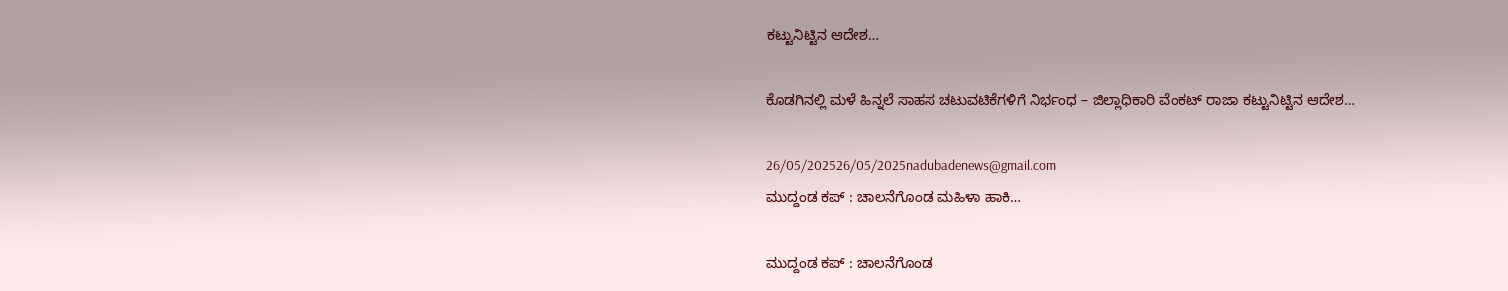ಕಟ್ಟುನಿಟ್ಟಿನ ಆದೇಶ…

ಕೊಡಗಿನಲ್ಲಿ ಮಳೆ ಹಿನ್ನಲೆ ಸಾಹಸ ಚಟುವಟಿಕೆಗಳಿಗೆ ನಿರ್ಭಂಧ – ಜಿಲ್ಲಾಧಿಕಾರಿ ವೆಂಕಟ್ ರಾಜಾ ಕಟ್ಟುನಿಟ್ಟಿನ ಆದೇಶ…

26/05/202526/05/2025nadubadenews@gmail.com
ಮುದ್ದಂಡ ಕಪ್ : ಚಾಲನೆಗೊಂಡ ಮಹಿಳಾ ಹಾಕಿ…

ಮುದ್ದಂಡ ಕಪ್ : ಚಾಲನೆಗೊಂಡ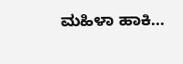ಮಹಿಳಾ ಹಾಕಿ…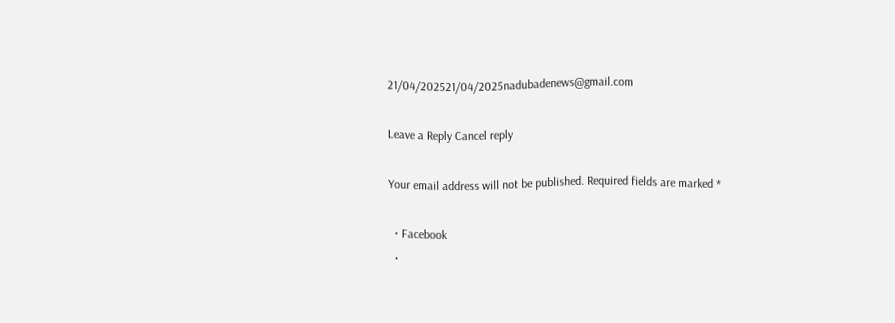21/04/202521/04/2025nadubadenews@gmail.com

Leave a Reply Cancel reply

Your email address will not be published. Required fields are marked *

  • Facebook
  •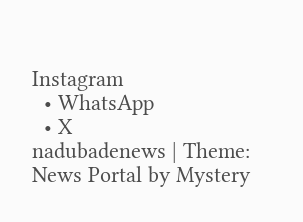Instagram
  • WhatsApp
  • X
nadubadenews | Theme: News Portal by Mystery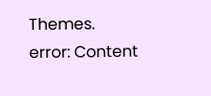Themes.
error: Content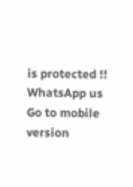is protected !!
WhatsApp us
Go to mobile version